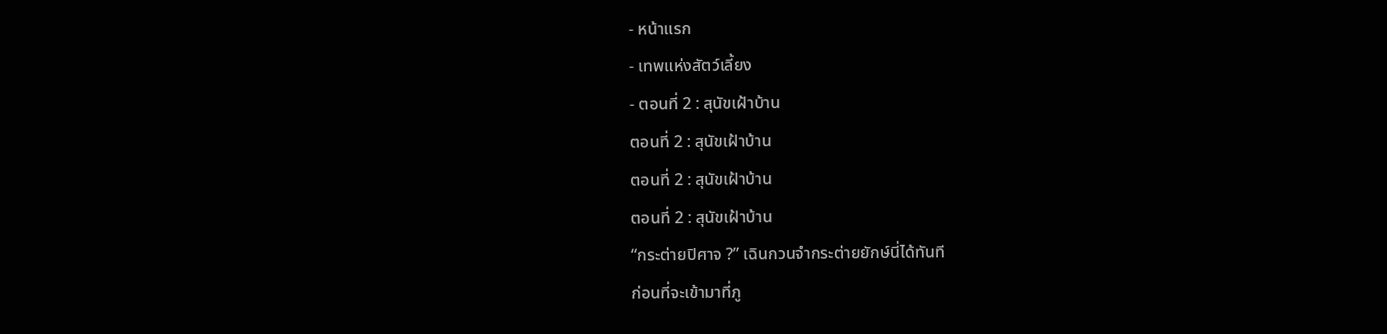- หน้าแรก
- เทพแห่งสัตว์เลี้ยง
- ตอนที่ 2 : สุนัขเฝ้าบ้าน
ตอนที่ 2 : สุนัขเฝ้าบ้าน
ตอนที่ 2 : สุนัขเฝ้าบ้าน
ตอนที่ 2 : สุนัขเฝ้าบ้าน
“กระต่ายปิศาจ ?” เฉินกวนจำกระต่ายยักษ์นี่ได้ทันที
ก่อนที่จะเข้ามาที่ภู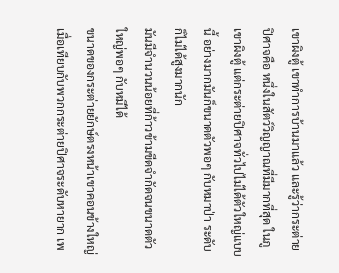เขาผิงตู้ เขาทำการบ้านมาแล้ว และรู้ว่ากระต่ายปิศาจคือ หนึ่งในสัตว์วิญญาณที่มีมากที่สุด ในภูเขาผิงตู้ แต่กระต่ายปิศาจทั่วไปไม่ได้ตัวใหญ่แบบนี้ อย่างมากมันก็ขนาดตัวพอๆ กับหมาป่า ระดับก็ไม่ได้สูงมากนัก
มันมีจำนวนน้อยที่ก้าวข้ามขีดจำกัดจนขนาดตัวใหญ่พอๆ กับหมีได้
ขนาดของกระต่ายยักษ์ตรงหน้าเขาคอนข้างใหญ่เมื่อเทียบกับพวกกระต่ายปิศาจระดับหายาก เพ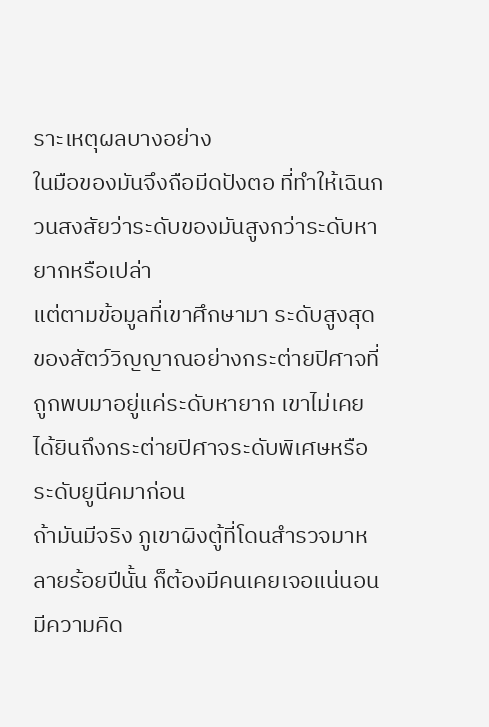ราะเหตุผลบางอย่าง
ในมือของมันจึงถือมีดปังตอ ที่ทำให้เฉินกวนสงสัยว่าระดับของมันสูงกว่าระดับหายากหรือเปล่า
แต่ตามข้อมูลที่เขาศึกษามา ระดับสูงสุดของสัตว์วิญญาณอย่างกระต่ายปิศาจที่ถูกพบมาอยู่แค่ระดับหายาก เขาไม่เคยได้ยินถึงกระต่ายปิศาจระดับพิเศษหรือระดับยูนีคมาก่อน
ถ้ามันมีจริง ภูเขาผิงตู้ที่โดนสำรวจมาหลายร้อยปีนั้น ก็ต้องมีคนเคยเจอแน่นอน
มีความคิด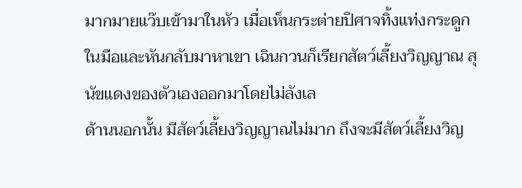มากมายแว๊บเข้ามาในหัว เมื่อเห็นกระต่ายปิศาจทิ้งแท่งกระดูกในมือและหันกลับมาหาเขา เฉินกวนก็เรียกสัตว์เลี้ยงวิญญาณ สุนัขแดงของตัวเองออกมาโดยไม่ลังเล
ด้านนอกนั้น มีสัตว์เลี้ยงวิญญาณไม่มาก ถึงจะมีสัตว์เลี้ยงวิญ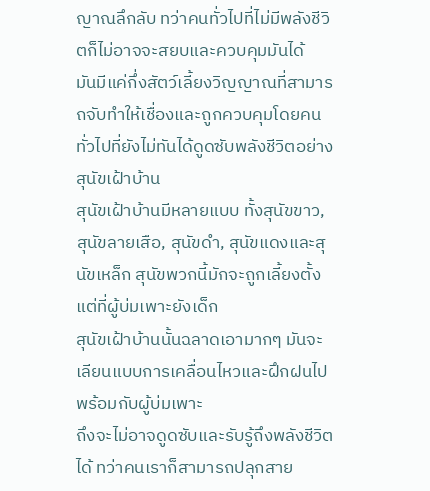ญาณลึกลับ ทว่าคนทั่วไปที่ไม่มีพลังชีวิตก็ไม่อาจจะสยบและควบคุมมันได้
มันมีแค่กึ่งสัตว์เลี้ยงวิญญาณที่สามารถจับทำให้เชื่องและถูกควบคุมโดยคนทั่วไปที่ยังไม่ทันได้ดูดซับพลังชีวิตอย่างสุนัขเฝ้าบ้าน
สุนัขเฝ้าบ้านมีหลายแบบ ทั้งสุนัขขาว, สุนัขลายเสือ, สุนัขดำ, สุนัขแดงและสุนัขเหล็ก สุนัขพวกนี้มักจะถูกเลี้ยงตั้งแต่ที่ผู้บ่มเพาะยังเด็ก
สุนัขเฝ้าบ้านนั้นฉลาดเอามากๆ มันจะเลียนแบบการเคลื่อนไหวและฝึกฝนไปพร้อมกับผู้บ่มเพาะ
ถึงจะไม่อาจดูดซับและรับรู้ถึงพลังชีวิตได้ ทว่าคนเราก็สามารถปลุกสาย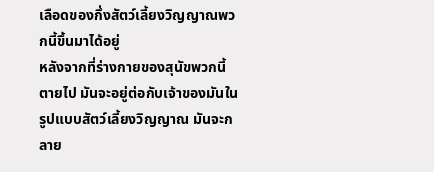เลือดของกึ่งสัตว์เลี้ยงวิญญาณพวกนี้ขึ้นมาได้อยู่
หลังจากที่ร่างกายของสุนัขพวกนี้ตายไป มันจะอยู่ต่อกับเจ้าของมันในรูปแบบสัตว์เลี้ยงวิญญาณ มันจะกลาย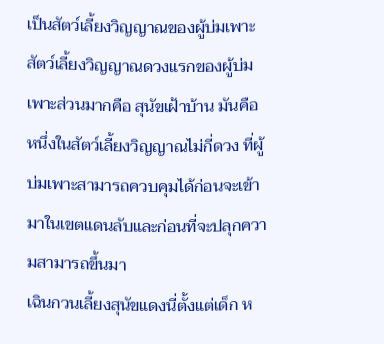เป็นสัตว์เลี้ยงวิญญาณของผู้บ่มเพาะ
สัตว์เลี้ยงวิญญาณดวงแรกของผู้บ่มเพาะส่วนมากคือ สุนัขเฝ้าบ้าน มันคือหนึ่งในสัตว์เลี้ยงวิญญาณไม่กี่ดวง ที่ผู้บ่มเพาะสามารถควบคุมได้ก่อนจะเข้ามาในเขตแดนลับและก่อนที่จะปลุกความสามารถขึ้นมา
เฉินกวนเลี้ยงสุนัขแดงนี่ตั้งแต่เด็ก ห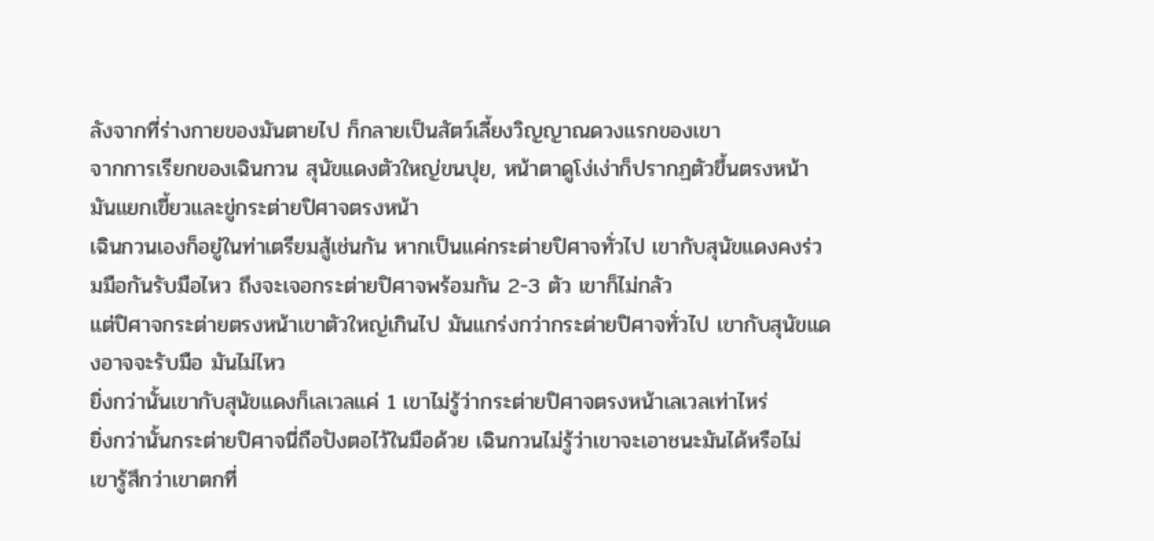ลังจากที่ร่างกายของมันตายไป ก็กลายเป็นสัตว์เลี้ยงวิญญาณดวงแรกของเขา
จากการเรียกของเฉินกวน สุนัขแดงตัวใหญ่ขนปุย, หน้าตาดูโง่เง่าก็ปรากฏตัวขึ้นตรงหน้า มันแยกเขี้ยวและขู่กระต่ายปิศาจตรงหน้า
เฉินกวนเองก็อยู่ในท่าเตรียมสู้เช่นกัน หากเป็นแค่กระต่ายปิศาจทั่วไป เขากับสุนัขแดงคงร่วมมือกันรับมือไหว ถึงจะเจอกระต่ายปิศาจพร้อมกัน 2-3 ตัว เขาก็ไม่กลัว
แต่ปิศาจกระต่ายตรงหน้าเขาตัวใหญ่เกินไป มันแกร่งกว่ากระต่ายปิศาจทั่วไป เขากับสุนัขแดงอาจจะรับมือ มันไม่ไหว
ยิ่งกว่านั้นเขากับสุนัขแดงก็เลเวลแค่ 1 เขาไม่รู้ว่ากระต่ายปิศาจตรงหน้าเลเวลเท่าไหร่
ยิ่งกว่านั้นกระต่ายปิศาจนี่ถือปังตอไว้ในมือด้วย เฉินกวนไม่รู้ว่าเขาจะเอาชนะมันได้หรือไม่ เขารู้สึกว่าเขาตกที่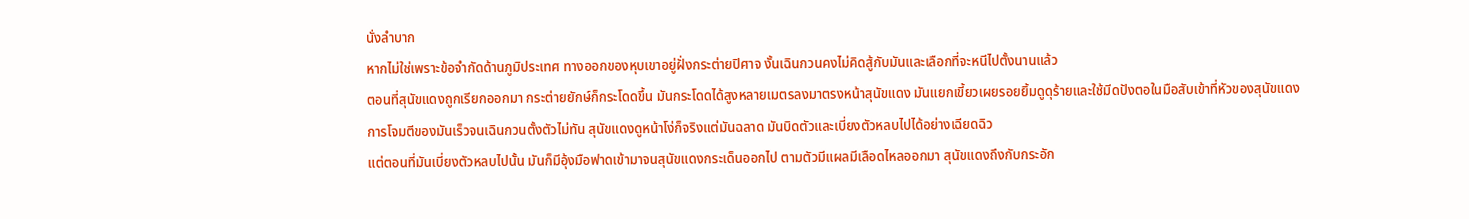นั่งลำบาก
หากไม่ใช่เพราะข้อจำกัดด้านภูมิประเทศ ทางออกของหุบเขาอยู่ฝั่งกระต่ายปิศาจ งั้นเฉินกวนคงไม่คิดสู้กับมันและเลือกที่จะหนีไปตั้งนานแล้ว
ตอนที่สุนัขแดงถูกเรียกออกมา กระต่ายยักษ์ก็กระโดดขึ้น มันกระโดดได้สูงหลายเมตรลงมาตรงหน้าสุนัขแดง มันแยกเขี้ยวเผยรอยยิ้มดูดุร้ายและใช้มีดปังตอในมือสับเข้าที่หัวของสุนัขแดง
การโจมตีของมันเร็วจนเฉินกวนตั้งตัวไม่ทัน สุนัขแดงดูหน้าโง่ก็จริงแต่มันฉลาด มันบิดตัวและเบี่ยงตัวหลบไปได้อย่างเฉียดฉิว
แต่ตอนที่มันเบี่ยงตัวหลบไปนั้น มันก็มีอุ้งมือฟาดเข้ามาจนสุนัขแดงกระเด็นออกไป ตามตัวมีแผลมีเลือดไหลออกมา สุนัขแดงถึงกับกระอัก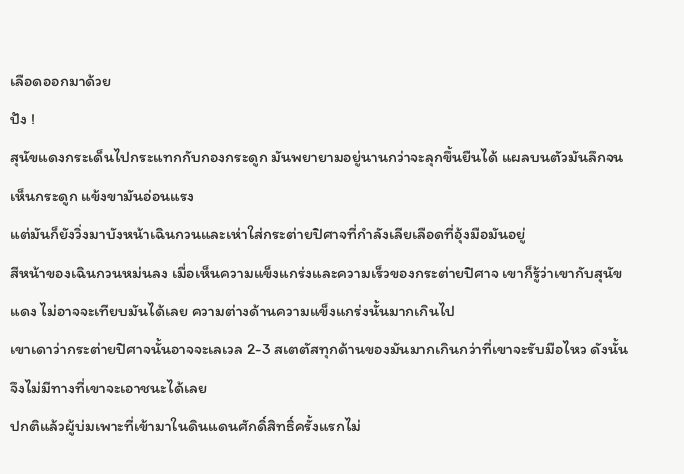เลือดออกมาด้วย
ปัง !
สุนัขแดงกระเด็นไปกระแทกกับกองกระดูก มันพยายามอยู่นานกว่าจะลุกขึ้นยืนได้ แผลบนตัวมันลึกจนเห็นกระดูก แข้งขามันอ่อนแรง
แต่มันก็ยังวิ่งมาบังหน้าเฉินกวนและเห่าใส่กระต่ายปิศาจที่กำลังเลียเลือดที่อุ้งมือมันอยู่
สีหน้าของเฉินกวนหม่นลง เมื่อเห็นความแข็งแกร่งและความเร็วของกระต่ายปิศาจ เขาก็รู้ว่าเขากับสุนัขแดง ไม่อาจจะเทียบมันได้เลย ความต่างด้านความแข็งแกร่งนั้นมากเกินไป
เขาเดาว่ากระต่ายปิศาจนั้นอาจจะเลเวล 2-3 สเตตัสทุกด้านของมันมากเกินกว่าที่เขาจะรับมือไหว ดังนั้นจึงไม่มีทางที่เขาจะเอาชนะได้เลย
ปกติแล้วผู้บ่มเพาะที่เข้ามาในดินแดนศักดิ์สิทธิ์ครั้งแรกไม่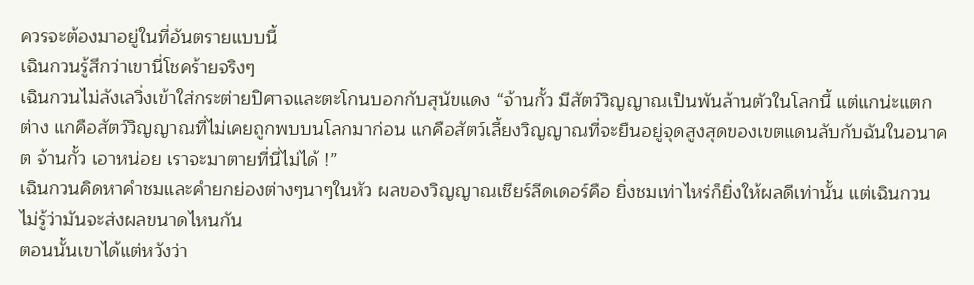ควรจะต้องมาอยู่ในที่อันตรายแบบนี้
เฉินกวนรู้สึกว่าเขานี่โชคร้ายจริงๆ
เฉินกวนไม่ลังเลวิ่งเข้าใส่กระต่ายปิศาจและตะโกนบอกกับสุนัขแดง “จ้านกั้ว มีสัตว์วิญญาณเป็นพันล้านตัวในโลกนี้ แต่แกน่ะแตกต่าง แกคือสัตว์วิญญาณที่ไม่เคยถูกพบบนโลกมาก่อน แกคือสัตว์เลี้ยงวิญญาณที่จะยืนอยู่จุดสูงสุดของเขตแดนลับกับฉันในอนาคต จ้านกั้ว เอาหน่อย เราจะมาตายที่นี่ไม่ได้ !”
เฉินกวนคิดหาคำชมและคำยกย่องต่างๆนาๆในหัว ผลของวิญญาณเชียร์ลีดเดอร์คือ ยิ่งชมเท่าไหร่ก็ยิ่งให้ผลดีเท่านั้น แต่เฉินกวนไม่รู้ว่ามันจะส่งผลขนาดไหนกัน
ตอนนั้นเขาได้แต่หวังว่า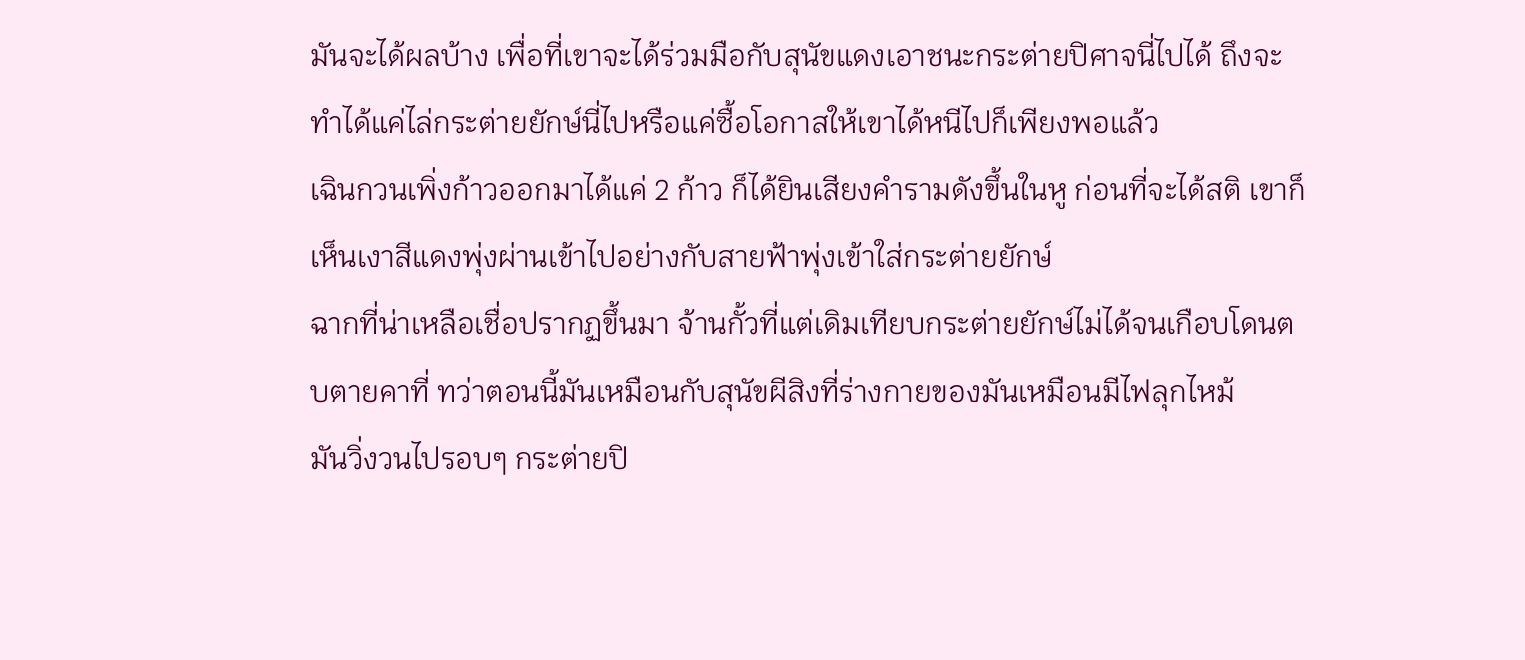มันจะได้ผลบ้าง เพื่อที่เขาจะได้ร่วมมือกับสุนัขแดงเอาชนะกระต่ายปิศาจนี่ไปได้ ถึงจะทำได้แค่ไล่กระต่ายยักษ์นี่ไปหรือแค่ซื้อโอกาสให้เขาได้หนีไปก็เพียงพอแล้ว
เฉินกวนเพิ่งก้าวออกมาได้แค่ 2 ก้าว ก็ได้ยินเสียงคำรามดังขึ้นในหู ก่อนที่จะได้สติ เขาก็เห็นเงาสีแดงพุ่งผ่านเข้าไปอย่างกับสายฟ้าพุ่งเข้าใส่กระต่ายยักษ์
ฉากที่น่าเหลือเชื่อปรากฏขึ้นมา จ้านกั้วที่แต่เดิมเทียบกระต่ายยักษ์ไม่ได้จนเกือบโดนตบตายคาที่ ทว่าตอนนี้มันเหมือนกับสุนัขผีสิงที่ร่างกายของมันเหมือนมีไฟลุกไหม้
มันวิ่งวนไปรอบๆ กระต่ายปิ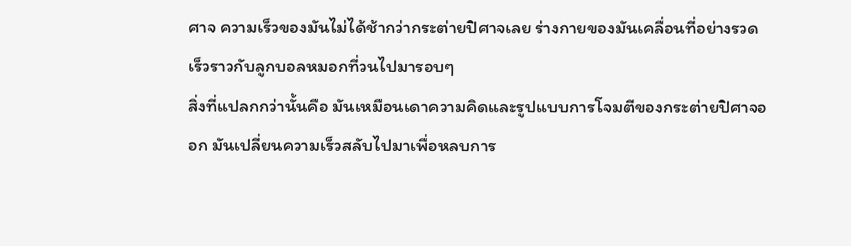ศาจ ความเร็วของมันไม่ได้ช้ากว่ากระต่ายปิศาจเลย ร่างกายของมันเคลื่อนที่อย่างรวดเร็วราวกับลูกบอลหมอกที่วนไปมารอบๆ
สิ่งที่แปลกกว่านั้นคือ มันเหมือนเดาความคิดและรูปแบบการโจมตีของกระต่ายปิศาจออก มันเปลี่ยนความเร็วสลับไปมาเพื่อหลบการ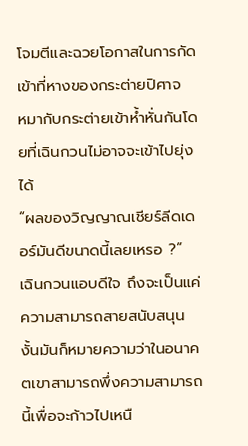โจมตีและฉวยโอกาสในการกัดเข้าที่หางของกระต่ายปิศาจ
หมากับกระต่ายเข้าห้ำหั่นกันโดยที่เฉินกวนไม่อาจจะเข้าไปยุ่งได้
“ผลของวิญญาณเชียร์ลีดเดอร์มันดีขนาดนี้เลยเหรอ ?”
เฉินกวนแอบดีใจ ถึงจะเป็นแค่ความสามารถสายสนับสนุน งั้นมันก็หมายความว่าในอนาคตเขาสามารถพึ่งความสามารถนี้เพื่อจะก้าวไปเหนื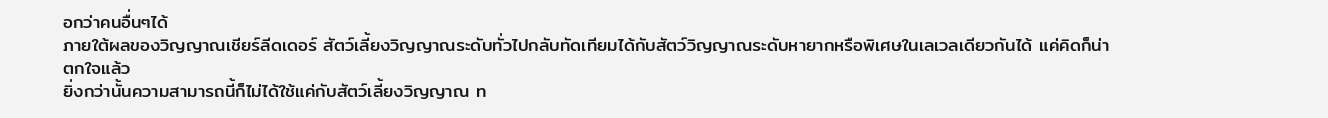อกว่าคนอื่นๆได้
ภายใต้ผลของวิญญาณเชียร์ลีดเดอร์ สัตว์เลี้ยงวิญญาณระดับทั่วไปกลับทัดเทียมได้กับสัตว์วิญญาณระดับหายากหรือพิเศษในเลเวลเดียวกันได้ แค่คิดก็น่าตกใจแล้ว
ยิ่งกว่านั้นความสามารถนี้ก็ไม่ได้ใช้แค่กับสัตว์เลี้ยงวิญญาณ ท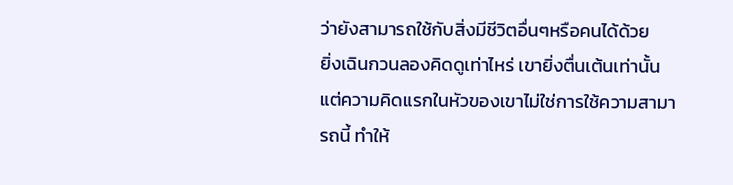ว่ายังสามารถใช้กับสิ่งมีชีวิตอื่นๆหรือคนได้ด้วย
ยิ่งเฉินกวนลองคิดดูเท่าไหร่ เขายิ่งตื่นเต้นเท่านั้น แต่ความคิดแรกในหัวของเขาไม่ใช่การใช้ความสามารถนี้ ทำให้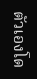ตัวเองโด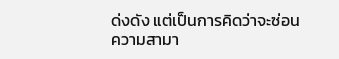ด่งดัง แต่เป็นการคิดว่าจะซ่อนความสามา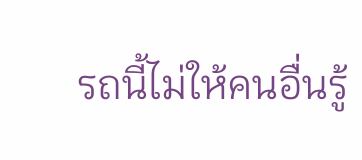รถนี้ไม่ให้คนอื่นรู้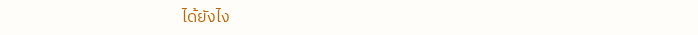ได้ยังไง